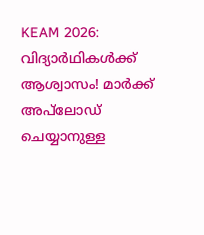KEAM 2026: വിദ്യാർഥികൾക്ക് ആശ്വാസം! മാർക്ക് അപ്‌ലോഡ് ചെയ്യാനുള്ള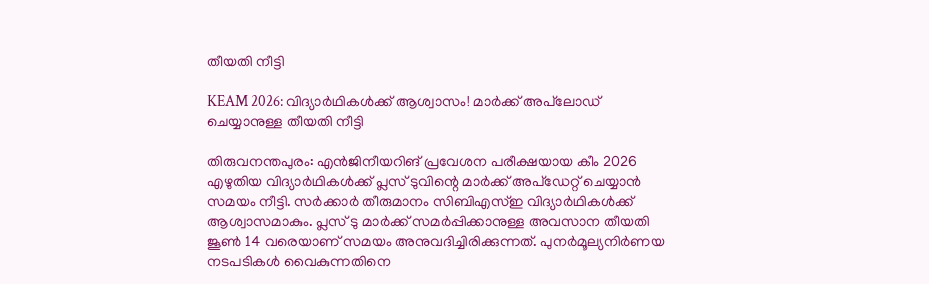തീയതി നീട്ടി

KEAM 2026: വിദ്യാർഥികൾക്ക് ആശ്വാസം! മാർക്ക് അപ്‌ലോഡ് ചെയ്യാനുള്ള തീയതി നീട്ടി

തിരുവനന്തപുരം: എൻജിനീയറിങ് പ്രവേശന പരീക്ഷയായ കീം 2026 എഴുതിയ വിദ്യാർഥികൾക്ക് പ്ലസ് ടുവിന്റെ മാർക്ക് അപ്‌ഡേറ്റ് ചെയ്യാൻ സമയം നീട്ടി. സർക്കാർ തീരുമാനം സിബിഎസ്‌ഇ വിദ്യാർഥികൾക്ക് ആശ്വാസമാകും. പ്ലസ് ടു മാർക്ക് സമർപ്പിക്കാനുള്ള അവസാന തീയതി ജൂൺ 14 വരെയാണ് സമയം അനുവദിച്ചിരിക്കുന്നത്. പുനർമൂല്യനിർണയ നടപടികൾ വൈകുന്നതിനെ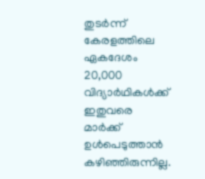തുടർന്ന് കേരളത്തിലെ ഏകദേശം 20,000 വിദ്യാർഥികൾക്ക് ഇതുവരെ മാർക്ക് ഉൾപെടുത്താൻ കഴിഞ്ഞിരുന്നില്ല.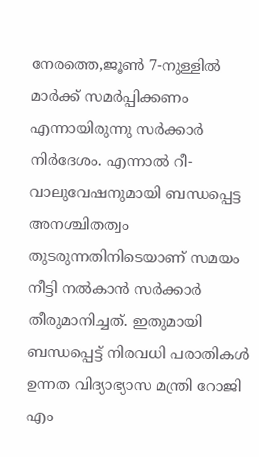നേരത്തെ,ജൂൺ 7-നുള്ളിൽ മാർക്ക് സമർപ്പിക്കണം എന്നായിരുന്നു സർക്കാർ നിർദേശം. എന്നാൽ റീ-വാലുവേഷനുമായി ബന്ധപ്പെട്ട അനശ്ചിതത്വം തുടരുന്നതിനിടെയാണ് സമയം നീട്ടി നൽകാൻ സർക്കാർ തീരുമാനിച്ചത്. ഇതുമായി ബന്ധപ്പെട്ട് നിരവധി പരാതികൾ ഉന്നത വിദ്യാഭ്യാസ മന്ത്രി റോജി എം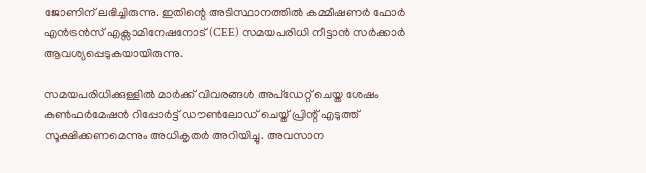ജോണിന് ലഭിച്ചിരുന്നു. ഇതിന്റെ അടിസ്ഥാനത്തിൽ കമ്മീഷണർ ഫോർ എൻട്രൻസ് എക്സാമിനേഷനോട് (CEE) സമയപരിധി നീട്ടാൻ സർക്കാർ ആവശ്യപ്പെടുകയായിരുന്നു.

സമയപരിധിക്കുള്ളിൽ മാർക്ക് വിവരങ്ങൾ അപ്‌ഡേറ്റ് ചെയ്ത ശേഷം കൺഫർമേഷൻ റിപ്പോർട്ട് ഡൗൺലോഡ് ചെയ്ത് പ്രിന്റ് എടുത്ത് സൂക്ഷിക്കണമെന്നും അധികൃതർ അറിയിച്ചു. അവസാന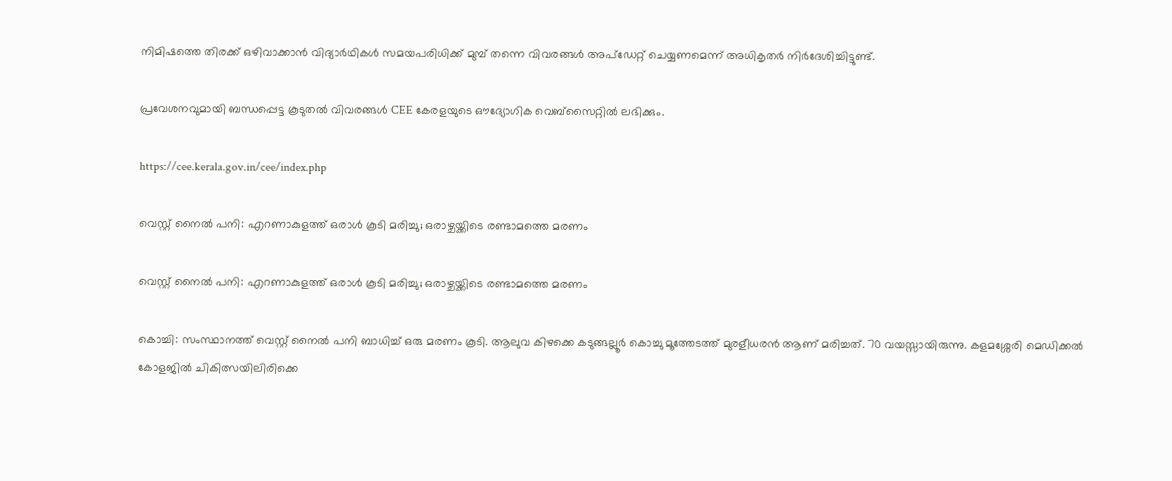നിമിഷത്തെ തിരക്ക് ഒഴിവാക്കാൻ വിദ്യാർഥികൾ സമയപരിധിക്ക് മുമ്പ് തന്നെ വിവരങ്ങൾ അപ്‌ഡേറ്റ് ചെയ്യണമെന്ന് അധികൃതർ നിർദേശിച്ചിട്ടുണ്ട്.

പ്രവേശനവുമായി ബന്ധപ്പെട്ട കൂടുതൽ വിവരങ്ങൾ CEE കേരളയുടെ ഔദ്യോഗിക വെബ്സൈറ്റിൽ ലഭിക്കും.

https://cee.kerala.gov.in/cee/index.php

വെസ്റ്റ് നൈല്‍ പനി: എറണാകുളത്ത് ഒരാള്‍ കൂടി മരിച്ചു; ഒരാഴ്ചയ്ക്കിടെ രണ്ടാമത്തെ മരണം

വെസ്റ്റ് നൈല്‍ പനി: എറണാകുളത്ത് ഒരാള്‍ കൂടി മരിച്ചു; ഒരാഴ്ചയ്ക്കിടെ രണ്ടാമത്തെ മരണം

കൊച്ചി: സംസ്ഥാനത്ത് വെസ്റ്റ് നൈല്‍ പനി ബാധിച്ച് ഒരു മരണം കൂടി. ആലുവ കിഴക്കെ കടുങ്ങല്ലൂര്‍ കൊച്ചു മൂത്തേടത്ത് മുരളീധരന്‍ ആണ് മരിച്ചത്. 70 വയസ്സായിരുന്നു. കളമശ്ശേരി മെഡിക്കല്‍ കോളജില്‍ ചികിത്സയിലിരിക്കെ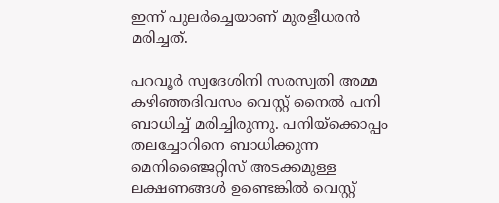ഇന്ന് പുലര്‍ച്ചെയാണ് മുരളീധരന്‍ മരിച്ചത്.

പറവൂര്‍ സ്വദേശിനി സരസ്വതി അമ്മ കഴിഞ്ഞദിവസം വെസ്റ്റ് നൈല്‍ പനി ബാധിച്ച് മരിച്ചിരുന്നു. പനിയ്‌ക്കൊപ്പം തലച്ചോറിനെ ബാധിക്കുന്ന മെനിഞ്ജൈറ്റിസ് അടക്കമുള്ള ലക്ഷണങ്ങള്‍ ഉണ്ടെങ്കില്‍ വെസ്റ്റ്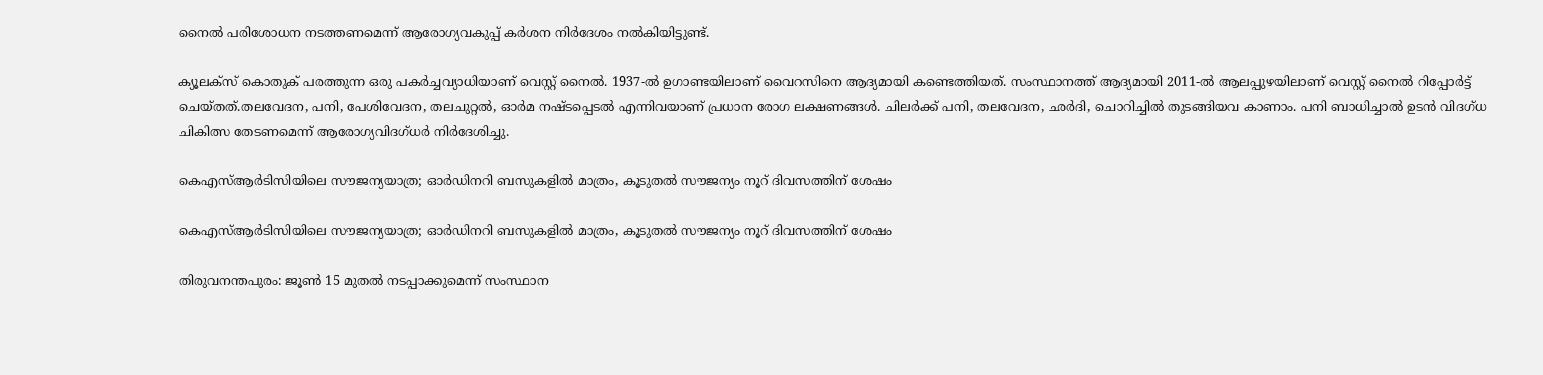നൈല്‍ പരിശോധന നടത്തണമെന്ന് ആരോഗ്യവകുപ്പ് കര്‍ശന നിര്‍ദേശം നല്‍കിയിട്ടുണ്ട്.

ക്യൂലക്സ് കൊതുക് പരത്തുന്ന ഒരു പകർച്ചവ്യാധിയാണ് വെസ്റ്റ് നൈൽ. 1937-ൽ ഉഗാണ്ടയിലാണ് വൈറസിനെ ആദ്യമായി കണ്ടെത്തിയത്. സംസ്ഥാനത്ത് ആദ്യമായി 2011-ൽ ആലപ്പുഴയിലാണ് വെസ്റ്റ് നൈൽ റിപ്പോർട്ട് ചെയ്തത്.തലവേദന, പനി, പേശിവേദന, തലചുറ്റൽ, ഓർമ നഷ്ടപ്പെടൽ എന്നിവയാണ് പ്രധാന രോഗ ലക്ഷണങ്ങൾ. ചിലർക്ക് പനി, തലവേദന, ഛർദി, ചൊറിച്ചിൽ തുടങ്ങിയവ കാണാം. പനി ബാധിച്ചാൽ ഉടൻ വിദഗ്ധ ചികിത്സ തേടണമെന്ന് ആരോഗ്യവിദഗ്ധർ നിർദേശിച്ചു.

കെഎസ്ആര്‍ടിസിയിലെ സൗജന്യയാത്ര; ഓര്‍ഡിനറി ബസുകളില്‍ മാത്രം, കൂടുതല്‍ സൗജന്യം നൂറ് ദിവസത്തിന് ശേഷം

കെഎസ്ആര്‍ടിസിയിലെ സൗജന്യയാത്ര; ഓര്‍ഡിനറി ബസുകളില്‍ മാത്രം, കൂടുതല്‍ സൗജന്യം നൂറ് ദിവസത്തിന് ശേഷം

തിരുവനന്തപുരം: ജൂണ്‍ 15 മുതല്‍ നടപ്പാക്കുമെന്ന് സംസ്ഥാന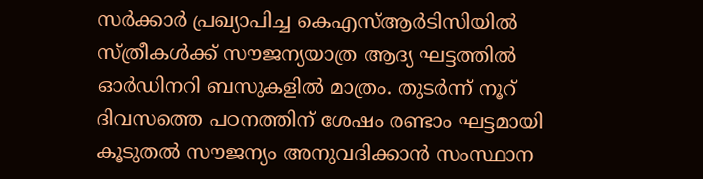സര്‍ക്കാര്‍ പ്രഖ്യാപിച്ച കെഎസ്ആര്‍ടിസിയില്‍ സ്ത്രീകള്‍ക്ക് സൗജന്യയാത്ര ആദ്യ ഘട്ടത്തില്‍ ഓര്‍ഡിനറി ബസുകളില്‍ മാത്രം. തുടര്‍ന്ന് നൂറ് ദിവസത്തെ പഠനത്തിന് ശേഷം രണ്ടാം ഘട്ടമായി കൂടുതല്‍ സൗജന്യം അനുവദിക്കാന്‍ സംസ്ഥാന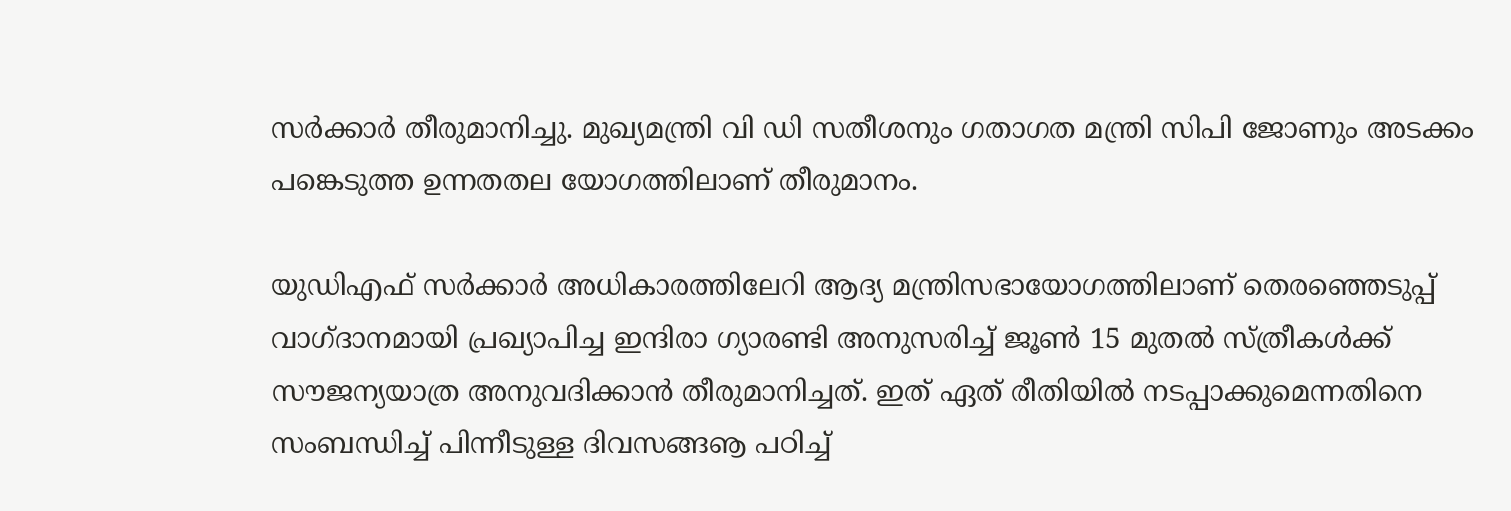സര്‍ക്കാര്‍ തീരുമാനിച്ചു. മുഖ്യമന്ത്രി വി ഡി സതീശനും ഗതാഗത മന്ത്രി സിപി ജോണും അടക്കം പങ്കെടുത്ത ഉന്നതതല യോഗത്തിലാണ് തീരുമാനം.

യുഡിഎഫ് സര്‍ക്കാര്‍ അധികാരത്തിലേറി ആദ്യ മന്ത്രിസഭായോഗത്തിലാണ് തെരഞ്ഞെടുപ്പ് വാഗ്ദാനമായി പ്രഖ്യാപിച്ച ഇന്ദിരാ ഗ്യാരണ്ടി അനുസരിച്ച് ജൂണ്‍ 15 മുതല്‍ സ്ത്രീകള്‍ക്ക് സൗജന്യയാത്ര അനുവദിക്കാന്‍ തീരുമാനിച്ചത്. ഇത് ഏത് രീതിയില്‍ നടപ്പാക്കുമെന്നതിനെ സംബന്ധിച്ച് പിന്നീടുള്ള ദിവസങ്ങൡ പഠിച്ച്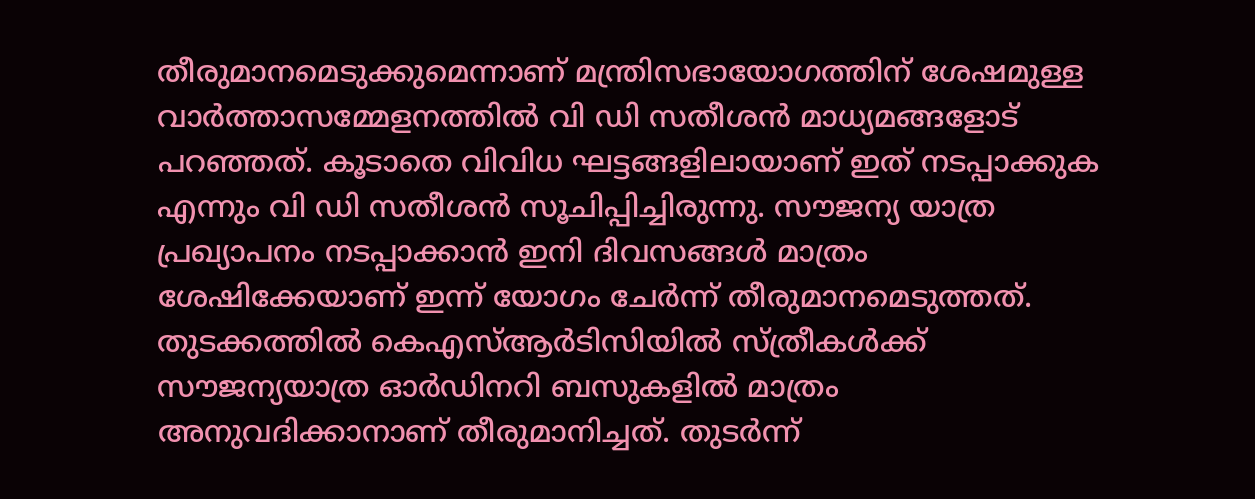തീരുമാനമെടുക്കുമെന്നാണ് മന്ത്രിസഭായോഗത്തിന് ശേഷമുള്ള വാര്‍ത്താസമ്മേളനത്തില്‍ വി ഡി സതീശന്‍ മാധ്യമങ്ങളോട് പറഞ്ഞത്. കൂടാതെ വിവിധ ഘട്ടങ്ങളിലായാണ് ഇത് നടപ്പാക്കുക എന്നും വി ഡി സതീശന്‍ സൂചിപ്പിച്ചിരുന്നു. സൗജന്യ യാത്ര പ്രഖ്യാപനം നടപ്പാക്കാന്‍ ഇനി ദിവസങ്ങള്‍ മാത്രം ശേഷിക്കേയാണ് ഇന്ന് യോഗം ചേര്‍ന്ന് തീരുമാനമെടുത്തത്. തുടക്കത്തില്‍ കെഎസ്ആര്‍ടിസിയില്‍ സ്ത്രീകള്‍ക്ക് സൗജന്യയാത്ര ഓര്‍ഡിനറി ബസുകളില്‍ മാത്രം അനുവദിക്കാനാണ് തീരുമാനിച്ചത്. തുടര്‍ന്ന്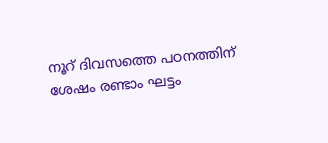നൂറ് ദിവസത്തെ പഠനത്തിന് ശേഷം രണ്ടാം ഘട്ടം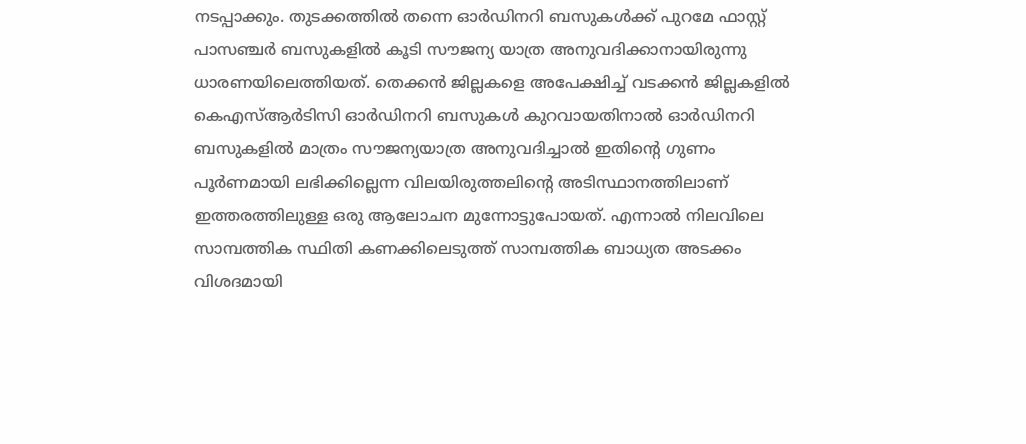നടപ്പാക്കും. തുടക്കത്തില്‍ തന്നെ ഓര്‍ഡിനറി ബസുകള്‍ക്ക് പുറമേ ഫാസ്റ്റ് പാസഞ്ചര്‍ ബസുകളില്‍ കൂടി സൗജന്യ യാത്ര അനുവദിക്കാനായിരുന്നു ധാരണയിലെത്തിയത്. തെക്കന്‍ ജില്ലകളെ അപേക്ഷിച്ച് വടക്കന്‍ ജില്ലകളില്‍ കെഎസ്ആര്‍ടിസി ഓര്‍ഡിനറി ബസുകള്‍ കുറവായതിനാല്‍ ഓര്‍ഡിനറി ബസുകളില്‍ മാത്രം സൗജന്യയാത്ര അനുവദിച്ചാല്‍ ഇതിന്റെ ഗുണം പൂര്‍ണമായി ലഭിക്കില്ലെന്ന വിലയിരുത്തലിന്റെ അടിസ്ഥാനത്തിലാണ് ഇത്തരത്തിലുള്ള ഒരു ആലോചന മുന്നോട്ടുപോയത്. എന്നാല്‍ നിലവിലെ സാമ്പത്തിക സ്ഥിതി കണക്കിലെടുത്ത് സാമ്പത്തിക ബാധ്യത അടക്കം വിശദമായി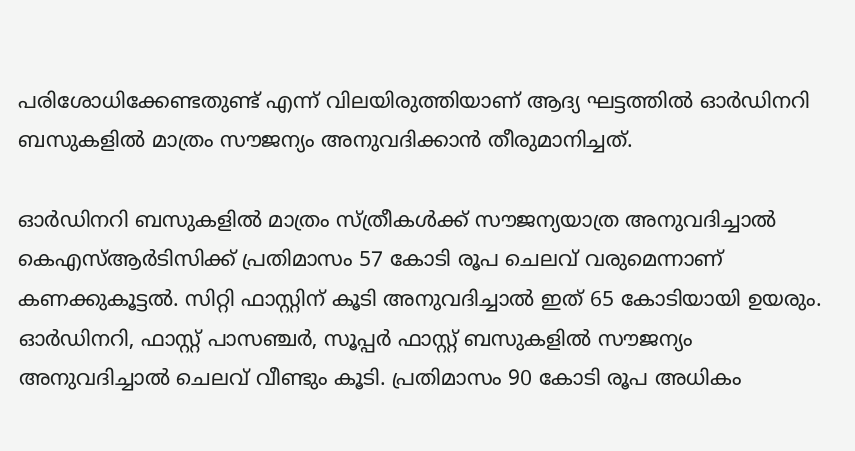പരിശോധിക്കേണ്ടതുണ്ട് എന്ന് വിലയിരുത്തിയാണ് ആദ്യ ഘട്ടത്തില്‍ ഓര്‍ഡിനറി ബസുകളില്‍ മാത്രം സൗജന്യം അനുവദിക്കാന്‍ തീരുമാനിച്ചത്.

ഓര്‍ഡിനറി ബസുകളില്‍ മാത്രം സ്ത്രീകള്‍ക്ക് സൗജന്യയാത്ര അനുവദിച്ചാല്‍ കെഎസ്ആര്‍ടിസിക്ക് പ്രതിമാസം 57 കോടി രൂപ ചെലവ് വരുമെന്നാണ് കണക്കുകൂട്ടല്‍. സിറ്റി ഫാസ്റ്റിന് കൂടി അനുവദിച്ചാല്‍ ഇത് 65 കോടിയായി ഉയരും. ഓര്‍ഡിനറി, ഫാസ്റ്റ് പാസഞ്ചര്‍, സൂപ്പര്‍ ഫാസ്റ്റ് ബസുകളില്‍ സൗജന്യം അനുവദിച്ചാല്‍ ചെലവ് വീണ്ടും കൂടി. പ്രതിമാസം 90 കോടി രൂപ അധികം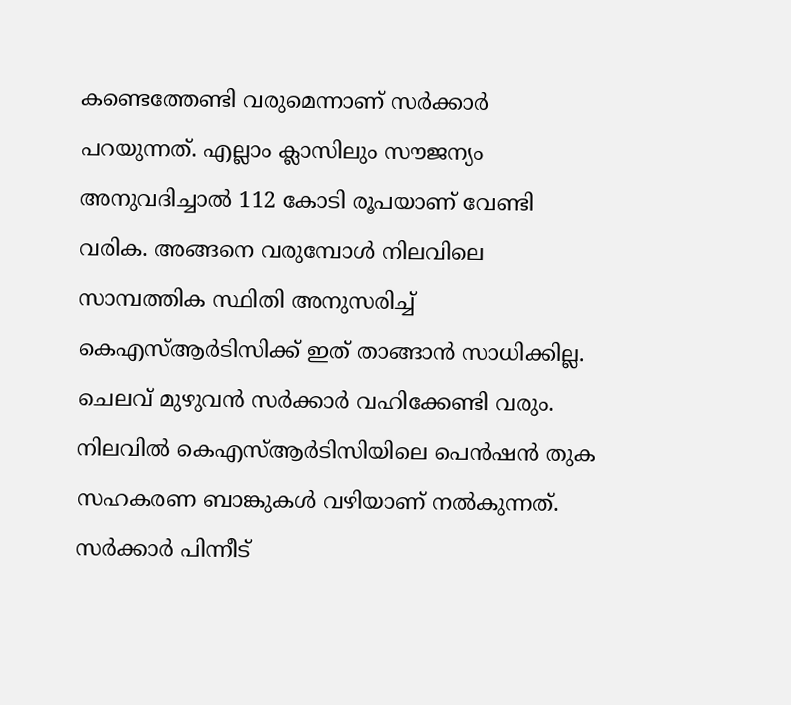കണ്ടെത്തേണ്ടി വരുമെന്നാണ് സര്‍ക്കാര്‍ പറയുന്നത്. എല്ലാം ക്ലാസിലും സൗജന്യം അനുവദിച്ചാല്‍ 112 കോടി രൂപയാണ് വേണ്ടി വരിക. അങ്ങനെ വരുമ്പോള്‍ നിലവിലെ സാമ്പത്തിക സ്ഥിതി അനുസരിച്ച് കെഎസ്ആര്‍ടിസിക്ക് ഇത് താങ്ങാന്‍ സാധിക്കില്ല. ചെലവ് മുഴുവന്‍ സര്‍ക്കാര്‍ വഹിക്കേണ്ടി വരും. നിലവില്‍ കെഎസ്ആര്‍ടിസിയിലെ പെന്‍ഷന്‍ തുക സഹകരണ ബാങ്കുകള്‍ വഴിയാണ് നല്‍കുന്നത്. സര്‍ക്കാര്‍ പിന്നീട്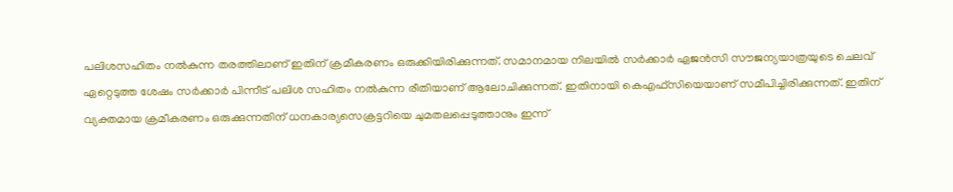പലിശസഹിതം നല്‍കുന്ന തരത്തിലാണ് ഇതിന് ക്രമീകരണം ഒരുക്കിയിരിക്കുന്നത്. സമാനമായ നിലയില്‍ സര്‍ക്കാര്‍ ഏജന്‍സി സൗജന്യയാത്രയുടെ ചെലവ് ഏറ്റെടുത്ത ശേഷം സര്‍ക്കാര്‍ പിന്നീട് പലിശ സഹിതം നല്‍കുന്ന രീതിയാണ് ആലോചിക്കുന്നത്. ഇതിനായി കെഎഫ്‌സിയെയാണ് സമീപിച്ചിരിക്കുന്നത്. ഇതിന് വ്യക്തമായ ക്രമീകരണം ഒരുക്കുന്നതിന് ധനകാര്യസെക്രട്ടറിയെ ചുമതലപ്പെടുത്താനും ഇന്ന്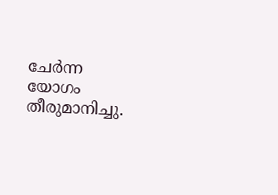ചേര്‍ന്ന യോഗം തീരുമാനിച്ചു.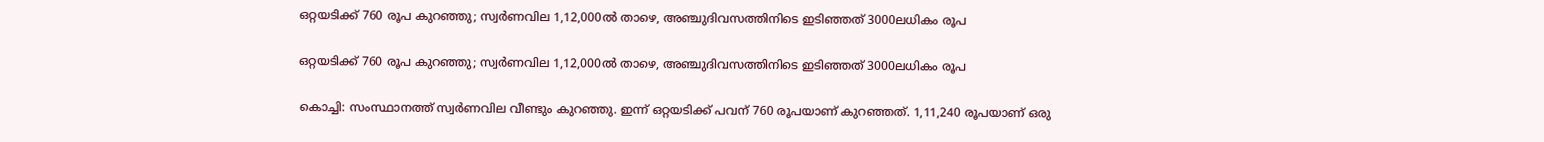ഒറ്റയടിക്ക് 760 രൂപ കുറഞ്ഞു; സ്വര്‍ണവില 1,12,000ല്‍ താഴെ, അഞ്ചുദിവസത്തിനിടെ ഇടിഞ്ഞത് 3000ലധികം രൂപ

ഒറ്റയടിക്ക് 760 രൂപ കുറഞ്ഞു; സ്വര്‍ണവില 1,12,000ല്‍ താഴെ, അഞ്ചുദിവസത്തിനിടെ ഇടിഞ്ഞത് 3000ലധികം രൂപ

കൊച്ചി: സംസ്ഥാനത്ത് സ്വര്‍ണവില വീണ്ടും കുറഞ്ഞു. ഇന്ന് ഒറ്റയടിക്ക് പവന് 760 രൂപയാണ് കുറഞ്ഞത്. 1,11,240 രൂപയാണ് ഒരു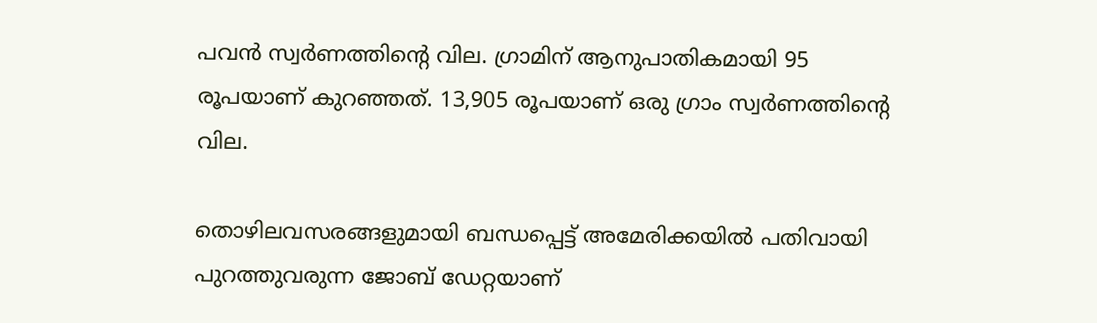പവന്‍ സ്വര്‍ണത്തിന്റെ വില. ഗ്രാമിന് ആനുപാതികമായി 95 രൂപയാണ് കുറഞ്ഞത്. 13,905 രൂപയാണ് ഒരു ഗ്രാം സ്വര്‍ണത്തിന്റെ വില.

തൊഴിലവസരങ്ങളുമായി ബന്ധപ്പെട്ട് അമേരിക്കയില്‍ പതിവായി പുറത്തുവരുന്ന ജോബ് ഡേറ്റയാണ്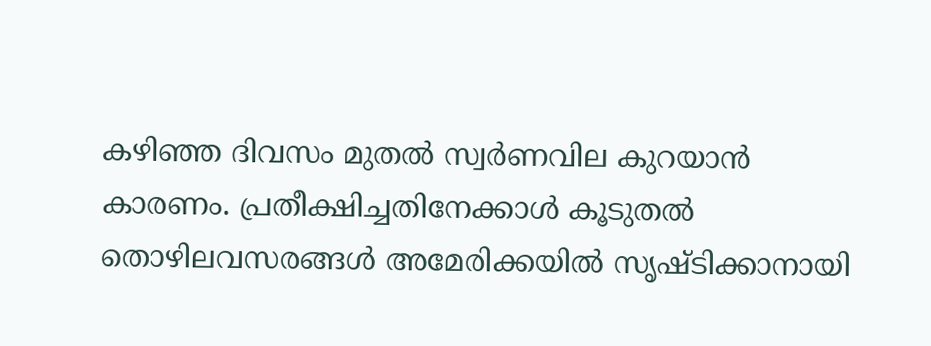കഴിഞ്ഞ ദിവസം മുതല്‍ സ്വര്‍ണവില കുറയാന്‍ കാരണം. പ്രതീക്ഷിച്ചതിനേക്കാള്‍ കൂടുതല്‍ തൊഴിലവസരങ്ങള്‍ അമേരിക്കയില്‍ സൃഷ്ടിക്കാനായി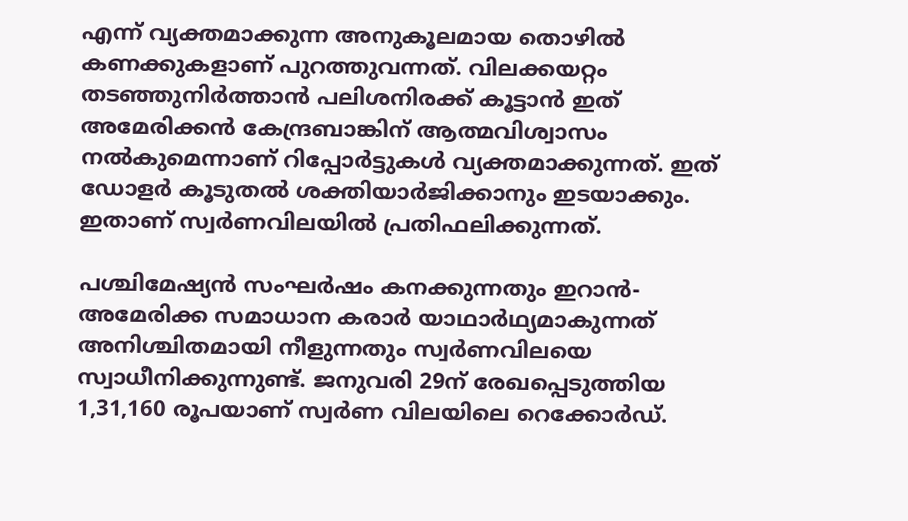എന്ന് വ്യക്തമാക്കുന്ന അനുകൂലമായ തൊഴില്‍ കണക്കുകളാണ് പുറത്തുവന്നത്. വിലക്കയറ്റം തടഞ്ഞുനിര്‍ത്താന്‍ പലിശനിരക്ക് കൂട്ടാന്‍ ഇത് അമേരിക്കന്‍ കേന്ദ്രബാങ്കിന് ആത്മവിശ്വാസം നല്‍കുമെന്നാണ് റിപ്പോര്‍ട്ടുകള്‍ വ്യക്തമാക്കുന്നത്. ഇത് ഡോളര്‍ കൂടുതല്‍ ശക്തിയാര്‍ജിക്കാനും ഇടയാക്കും. ഇതാണ് സ്വര്‍ണവിലയില്‍ പ്രതിഫലിക്കുന്നത്.

പശ്ചിമേഷ്യന്‍ സംഘര്‍ഷം കനക്കുന്നതും ഇറാന്‍- അമേരിക്ക സമാധാന കരാര്‍ യാഥാര്‍ഥ്യമാകുന്നത് അനിശ്ചിതമായി നീളുന്നതും സ്വര്‍ണവിലയെ സ്വാധീനിക്കുന്നുണ്ട്. ജനുവരി 29ന് രേഖപ്പെടുത്തിയ 1,31,160 രൂപയാണ് സ്വര്‍ണ വിലയിലെ റെക്കോര്‍ഡ്.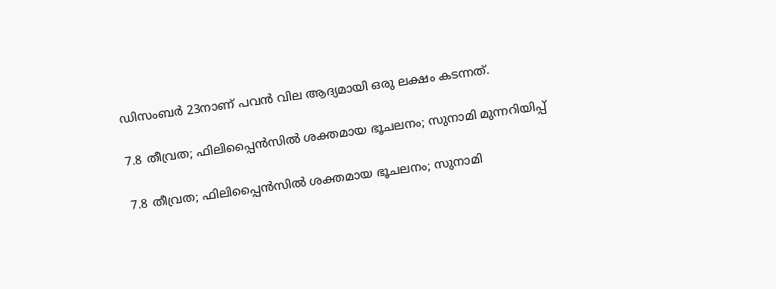ഡിസംബര്‍ 23നാണ് പവന്‍ വില ആദ്യമായി ഒരു ലക്ഷം കടന്നത്.

7.8 തീവ്രത; ഫിലിപ്പൈൻസിൽ ശക്തമായ ഭൂചലനം; സുനാമി മുന്നറിയിപ്പ്

7.8 തീവ്രത; ഫിലിപ്പൈൻസിൽ ശക്തമായ ഭൂചലനം; സുനാമി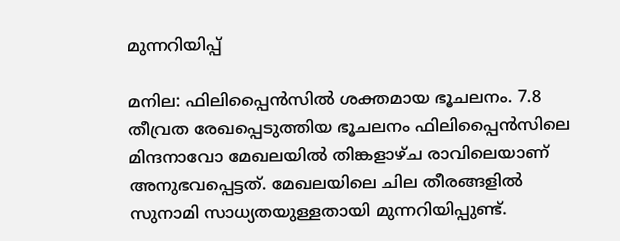മുന്നറിയിപ്പ്

മനില: ഫിലിപ്പൈൻസിൽ ശക്തമായ ഭൂചലനം. 7.8 തീവ്രത രേഖപ്പെടുത്തിയ ഭൂചലനം ഫിലിപ്പൈൻസിലെ മിന്ദനാവോ മേഖലയിൽ തിങ്കളാഴ്ച രാവിലെയാണ് അനുഭവപ്പെട്ടത്. മേഖലയിലെ ചില തീരങ്ങളിൽ സുനാമി സാധ്യതയുള്ളതായി മുന്നറിയിപ്പുണ്ട്.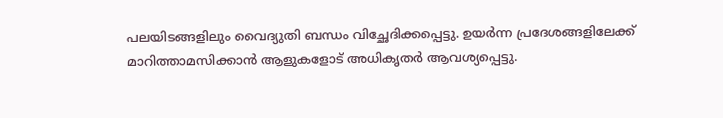പലയിടങ്ങളിലും വൈദ്യുതി ബന്ധം വിച്ഛേദിക്കപ്പെട്ടു. ഉയർന്ന പ്രദേശങ്ങളിലേക്ക് മാറിത്താമസിക്കാൻ ആളുകളോട് അധികൃതർ ആവശ്യപ്പെട്ടു.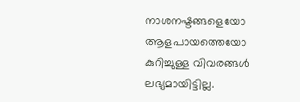നാശനഷ്ടങ്ങളെയോ ആളപായത്തെയോ കുറിച്ചുള്ള വിവരങ്ങൾ ലഭ്യമായിട്ടില്ല.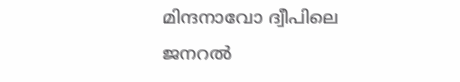മിന്ദനാവോ ദ്വീപിലെ ജനറൽ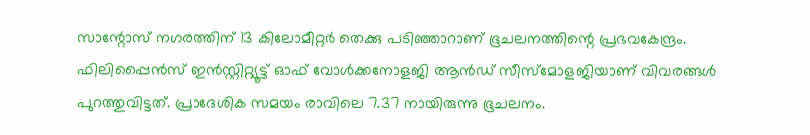സാന്റോസ് നഗരത്തിന് 13 കിലോമീറ്റർ തെക്കു പടിഞ്ഞാറാണ് ഭൂചലനത്തിന്റെ പ്രഭവകേന്ദ്രം. ഫിലിപ്പൈൻസ് ഇൻസ്റ്റിറ്റ്യൂട്ട് ഓഫ് വോൾക്കനോളജി ആൻഡ് സീസ്മോളജിയാണ് വിവരങ്ങൾ പുറത്തുവിട്ടത്. പ്രാദേശിക സമയം രാവിലെ 7.37 നായിരുന്നു ഭൂചലനം.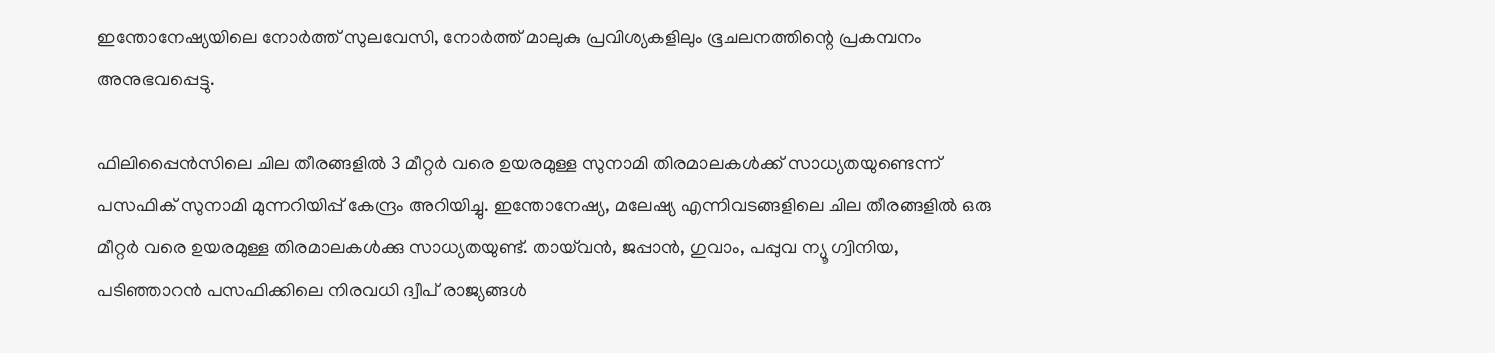ഇന്തോനേഷ്യയിലെ നോർത്ത് സുലവേസി, നോർത്ത് മാലുകു പ്രവിശ്യകളിലും ഭൂചലനത്തിന്റെ പ്രകമ്പനം അനുഭവപ്പെട്ടു.

ഫിലിപ്പൈൻസിലെ ചില തീരങ്ങളിൽ 3 മീറ്റർ വരെ ഉയരമുള്ള സുനാമി തിരമാലകൾക്ക് സാധ്യതയുണ്ടെന്ന് പസഫിക് സുനാമി മുന്നറിയിപ്പ് കേന്ദ്രം അറിയിച്ചു. ഇന്തോനേഷ്യ, മലേഷ്യ എന്നിവടങ്ങളിലെ ചില തീരങ്ങളിൽ ഒരു മീറ്റർ വരെ ഉയരമുള്ള തിരമാലകൾക്കു സാധ്യതയുണ്ട്. തായ്‌വൻ, ജപ്പാൻ, ഗുവാം, പപ്പുവ ന്യൂ ഗ്വിനിയ, പടിഞ്ഞാറൻ പസഫിക്കിലെ നിരവധി ദ്വീപ് രാജ്യങ്ങൾ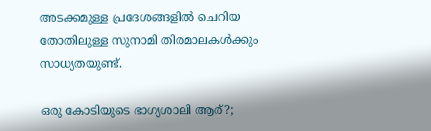അടക്കമുള്ള പ്രദേശങ്ങളിൽ ചെറിയ തോതിലുള്ള സുനാമി തിരമാലകൾക്കും സാധ്യതയുണ്ട്.

ഒരു കോടിയുടെ ഭാഗ്യശാലി ആര്?;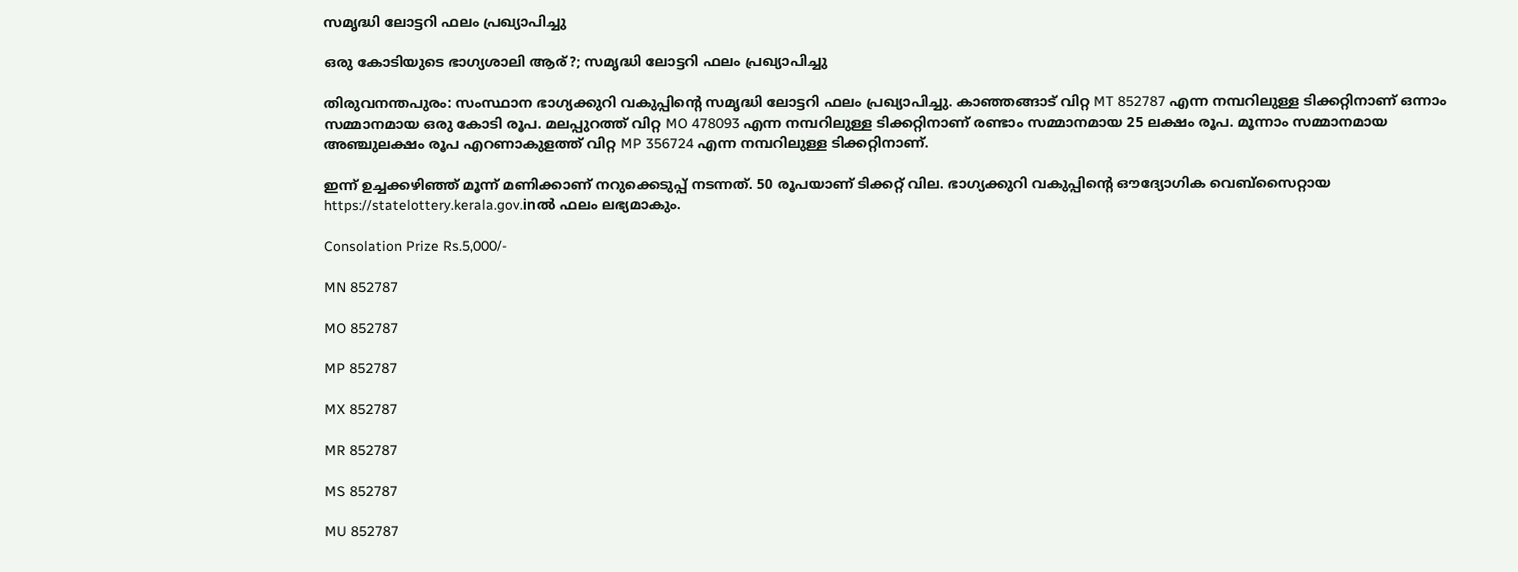സമൃദ്ധി ലോട്ടറി ഫലം പ്രഖ്യാപിച്ചു

ഒരു കോടിയുടെ ഭാഗ്യശാലി ആര്?; സമൃദ്ധി ലോട്ടറി ഫലം പ്രഖ്യാപിച്ചു

തിരുവനന്തപുരം: സംസ്ഥാന ഭാഗ്യക്കുറി വകുപ്പിന്റെ സമൃദ്ധി ലോട്ടറി ഫലം പ്രഖ്യാപിച്ചു. കാഞ്ഞങ്ങാട് വിറ്റ MT 852787 എന്ന നമ്പറിലുള്ള ടിക്കറ്റിനാണ് ഒന്നാം സമ്മാനമായ ഒരു കോടി രൂപ. മലപ്പുറത്ത് വിറ്റ MO 478093 എന്ന നമ്പറിലുള്ള ടിക്കറ്റിനാണ് രണ്ടാം സമ്മാനമായ 25 ലക്ഷം രൂപ. മൂന്നാം സമ്മാനമായ അഞ്ചുലക്ഷം രൂപ എറണാകുളത്ത് വിറ്റ MP 356724 എന്ന നമ്പറിലുള്ള ടിക്കറ്റിനാണ്.

ഇന്ന് ഉച്ചക്കഴിഞ്ഞ് മൂന്ന് മണിക്കാണ് നറുക്കെടുപ്പ് നടന്നത്. 50 രൂപയാണ് ടിക്കറ്റ് വില. ഭാഗ്യക്കുറി വകുപ്പിന്റെ ഔദ്യോഗിക വെബ്സൈറ്റായ https://statelottery.kerala.gov.inല്‍ ഫലം ലഭ്യമാകും.

Consolation Prize Rs.5,000/-

MN 852787

MO 852787

MP 852787

MX 852787

MR 852787

MS 852787

MU 852787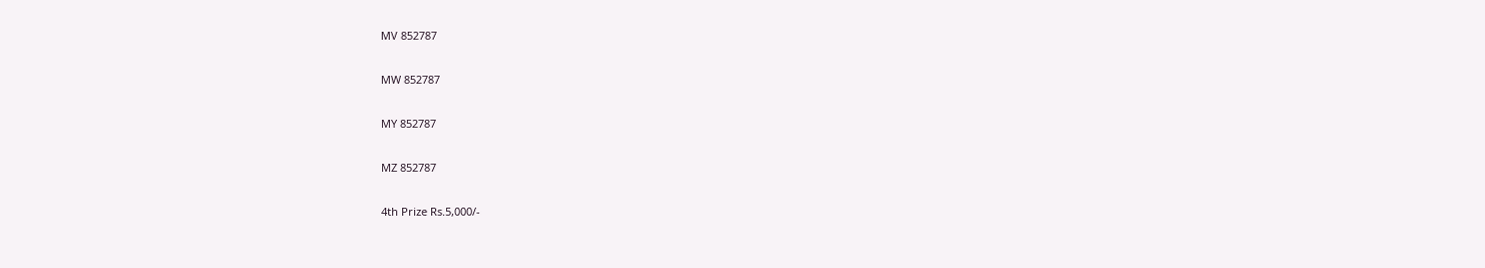MV 852787

MW 852787

MY 852787

MZ 852787

4th Prize Rs.5,000/-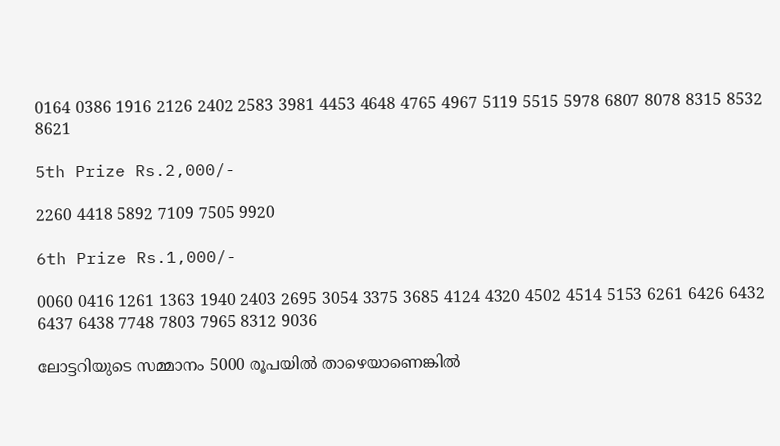0164 0386 1916 2126 2402 2583 3981 4453 4648 4765 4967 5119 5515 5978 6807 8078 8315 8532 8621

5th Prize Rs.2,000/-

2260 4418 5892 7109 7505 9920

6th Prize Rs.1,000/-

0060 0416 1261 1363 1940 2403 2695 3054 3375 3685 4124 4320 4502 4514 5153 6261 6426 6432 6437 6438 7748 7803 7965 8312 9036

ലോട്ടറിയുടെ സമ്മാനം 5000 രൂപയിൽ താഴെയാണെങ്കിൽ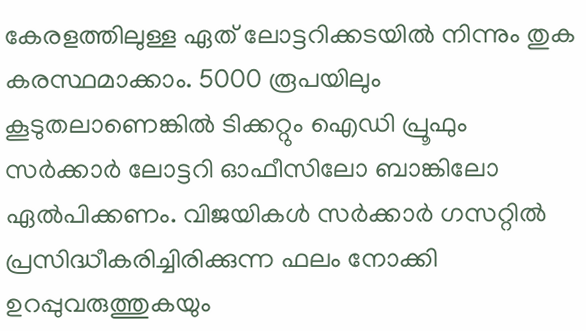കേരളത്തിലുള്ള ഏത് ലോട്ടറിക്കടയിൽ നിന്നും തുക കരസ്ഥമാക്കാം. 5000 രൂപയിലും കൂടുതലാണെങ്കിൽ ടിക്കറ്റും ഐഡി പ്രൂഫും സർക്കാർ ലോട്ടറി ഓഫീസിലോ ബാങ്കിലോ ഏൽപിക്കണം. വിജയികൾ സർക്കാർ ഗസറ്റിൽ പ്രസിദ്ധീകരിച്ചിരിക്കുന്ന ഫലം നോക്കി ഉറപ്പുവരുത്തുകയും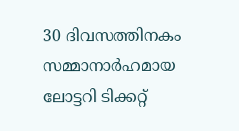30 ദിവസത്തിനകം സമ്മാനാർഹമായ ലോട്ടറി ടിക്കറ്റ്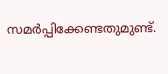സമർപ്പിക്കേണ്ടതുമുണ്ട്.